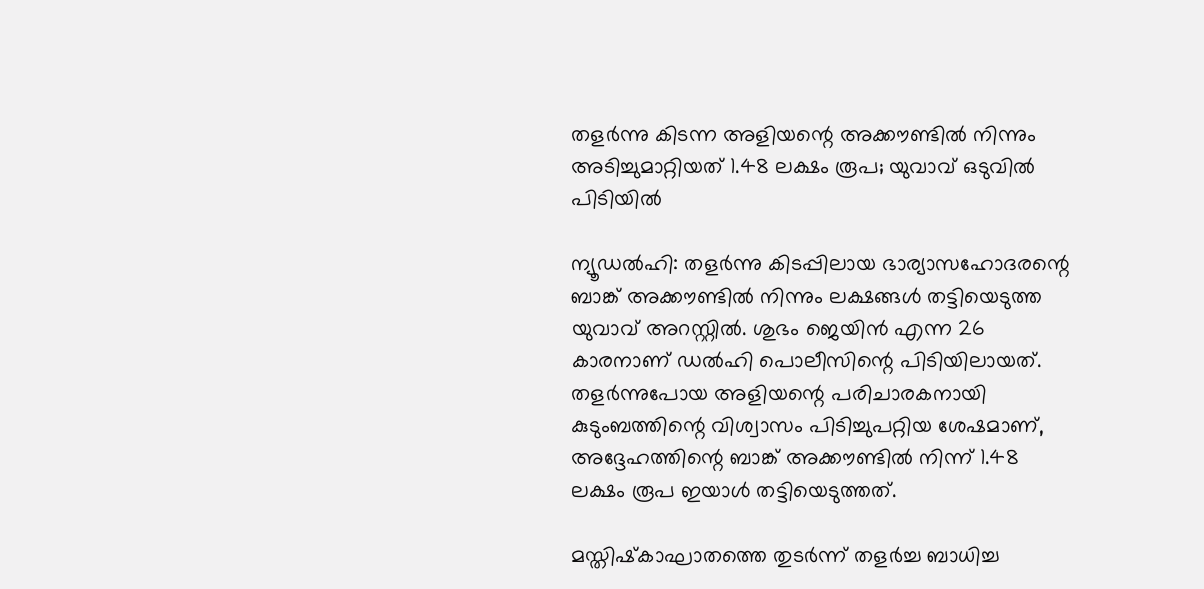തളർന്നു കിടന്ന അളിയന്റെ അക്കൗണ്ടിൽ നിന്നും അടിച്ചുമാറ്റിയത് 1.48 ലക്ഷം രൂപ; യുവാവ് ഒടുവിൽ പിടിയിൽ

ന്യൂഡല്‍ഹി: തളര്‍ന്നു കിടപ്പിലായ ഭാര്യാസഹോദരന്റെ ബാങ്ക് അക്കൗണ്ടില്‍ നിന്നും ലക്ഷങ്ങള്‍ തട്ടിയെടുത്ത യുവാവ് അറസ്റ്റില്‍. ശുഭം ജെയിന്‍ എന്ന 26 കാരനാണ് ഡല്‍ഹി പൊലീസിന്റെ പിടിയിലായത്. തളര്‍ന്നുപോയ അളിയന്റെ പരിചാരകനായി കുടുംബത്തിന്റെ വിശ്വാസം പിടിച്ചുപറ്റിയ ശേഷമാണ്, അദ്ദേഹത്തിന്റെ ബാങ്ക് അക്കൗണ്ടില്‍ നിന്ന് 1.48 ലക്ഷം രൂപ ഇയാള്‍ തട്ടിയെടുത്തത്.

മസ്തിഷ്‌കാഘാതത്തെ തുടര്‍ന്ന് തളര്‍ച്ച ബാധിച്ച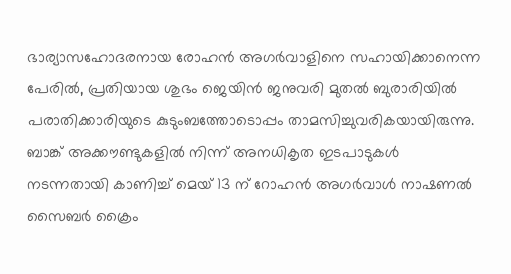ഭാര്യാസഹോദരനായ രോഹന്‍ അഗര്‍വാളിനെ സഹായിക്കാനെന്ന പേരില്‍, പ്രതിയായ ശുഭം ജെയിന്‍ ജനുവരി മുതല്‍ ബുരാരിയില്‍ പരാതിക്കാരിയുടെ കുടുംബത്തോടൊപ്പം താമസിച്ചുവരികയായിരുന്നു. ബാങ്ക് അക്കൗണ്ടുകളില്‍ നിന്ന് അനധികൃത ഇടപാടുകള്‍ നടന്നതായി കാണിച്ച് മെയ് 13 ന് റോഹന്‍ അഗര്‍വാള്‍ നാഷണല്‍ സൈബര്‍ ക്രൈം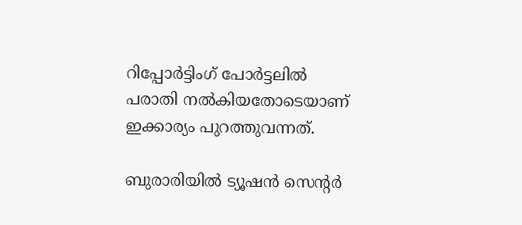റിപ്പോര്‍ട്ടിംഗ് പോര്‍ട്ടലില്‍ പരാതി നല്‍കിയതോടെയാണ് ഇക്കാര്യം പുറത്തുവന്നത്.

ബുരാരിയില്‍ ട്യൂഷന്‍ സെന്റര്‍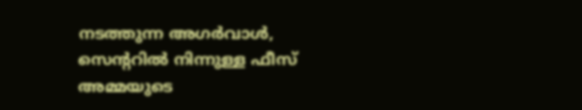നടത്തുന്ന അഗര്‍വാള്‍, സെന്ററില്‍ നിന്നുള്ള ഫീസ് അമ്മയുടെ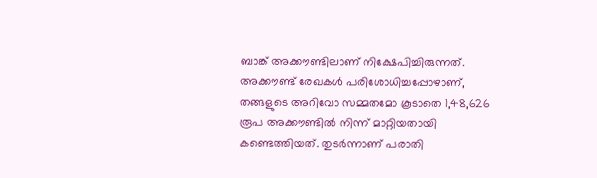ബാങ്ക് അക്കൗണ്ടിലാണ് നിക്ഷേപിച്ചിരുന്നത്. അക്കൗണ്ട് രേഖകള്‍ പരിശോധിച്ചപ്പോഴാണ്, തങ്ങളുടെ അറിവോ സമ്മതമോ കൂടാതെ 1,48,626 രൂപ അക്കൗണ്ടില്‍ നിന്ന് മാറ്റിയതായി കണ്ടെത്തിയത്. തുടര്‍ന്നാണ് പരാതി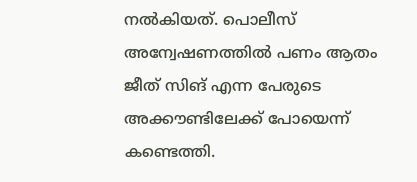നല്‍കിയത്. പൊലീസ് അന്വേഷണത്തില്‍ പണം ആതം ജീത് സിങ് എന്ന പേരുടെ അക്കൗണ്ടിലേക്ക് പോയെന്ന് കണ്ടെത്തി.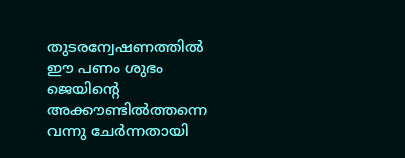തുടരന്വേഷണത്തില്‍ ഈ പണം ശുഭം ജെയിന്റെ അക്കൗണ്ടില്‍ത്തന്നെ വന്നു ചേര്‍ന്നതായി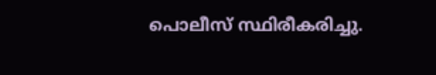പൊലീസ് സ്ഥിരീകരിച്ചു.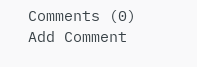Comments (0)
Add Comment